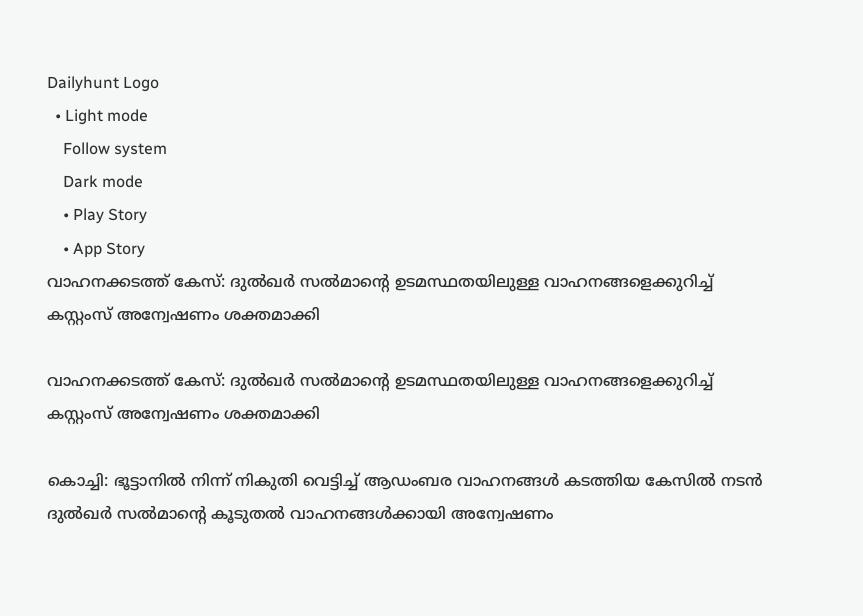Dailyhunt Logo
  • Light mode
    Follow system
    Dark mode
    • Play Story
    • App Story
വാഹനക്കടത്ത് കേസ്: ദുല്‍ഖര്‍ സല്‍മാന്റെ ഉടമസ്ഥതയിലുള്ള വാഹനങ്ങളെക്കുറിച്ച്‌ കസ്റ്റംസ് അന്വേഷണം ശക്തമാക്കി

വാഹനക്കടത്ത് കേസ്: ദുല്‍ഖര്‍ സല്‍മാന്റെ ഉടമസ്ഥതയിലുള്ള വാഹനങ്ങളെക്കുറിച്ച്‌ കസ്റ്റംസ് അന്വേഷണം ശക്തമാക്കി

കൊച്ചി: ഭൂട്ടാനില്‍ നിന്ന് നികുതി വെട്ടിച്ച്‌ ആഡംബര വാഹനങ്ങള്‍ കടത്തിയ കേസില്‍ നടൻ ദുല്‍ഖർ സല്‍മാന്റെ കൂടുതല്‍ വാഹനങ്ങള്‍ക്കായി അന്വേഷണം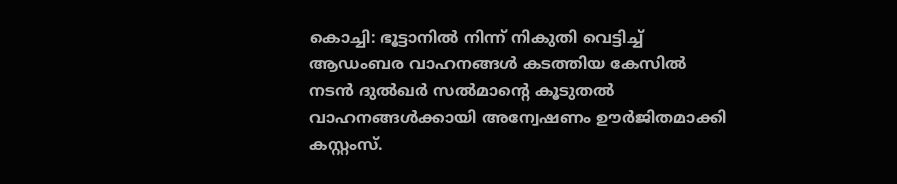കൊച്ചി: ഭൂട്ടാനില്‍ നിന്ന് നികുതി വെട്ടിച്ച്‌ ആഡംബര വാഹനങ്ങള്‍ കടത്തിയ കേസില്‍ നടൻ ദുല്‍ഖർ സല്‍മാന്റെ കൂടുതല്‍ വാഹനങ്ങള്‍ക്കായി അന്വേഷണം ഊർജിതമാക്കി കസ്റ്റംസ്.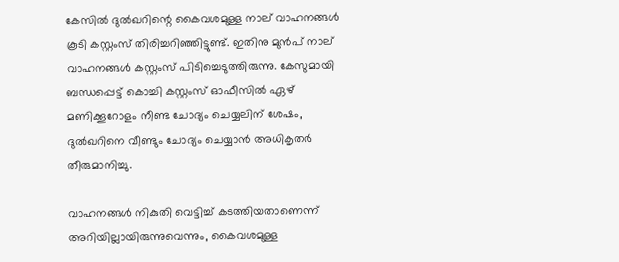കേസില്‍ ദുല്‍ഖറിന്റെ കൈവശമുള്ള നാല് വാഹനങ്ങള്‍ കൂടി കസ്റ്റംസ് തിരിച്ചറിഞ്ഞിട്ടുണ്ട്. ഇതിനു മുൻപ് നാല് വാഹനങ്ങള്‍ കസ്റ്റംസ് പിടിച്ചെടുത്തിരുന്നു. കേസുമായി ബന്ധപ്പെട്ട് കൊച്ചി കസ്റ്റംസ് ഓഫീസില്‍ ഏഴ് മണിക്കൂറോളം നീണ്ട ചോദ്യം ചെയ്യലിന് ശേഷം, ദുല്‍ഖറിനെ വീണ്ടും ചോദ്യം ചെയ്യാൻ അധികൃതർ തീരുമാനിച്ചു.

വാഹനങ്ങള്‍ നികുതി വെട്ടിച്ച്‌ കടത്തിയതാണെന്ന് അറിയില്ലായിരുന്നുവെന്നും, കൈവശമുള്ള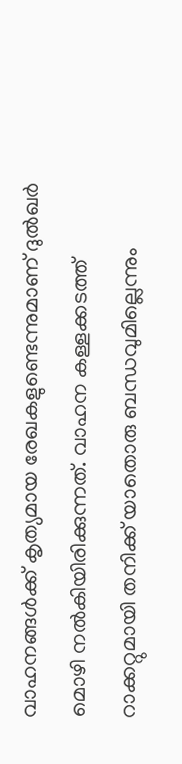വാഹനങ്ങള്‍ക്ക് കൃത്യമായ രേഖകളുണ്ടെന്നുമാണ് ദുല്‍ഖർ മൊഴി നല്‍കിയിരിക്കുന്നത്. വാഹന കള്ളക്കടത്ത് റാക്കറ്റുമായി തനിക്ക് യാതൊരു ബന്ധവുമില്ലെന്നും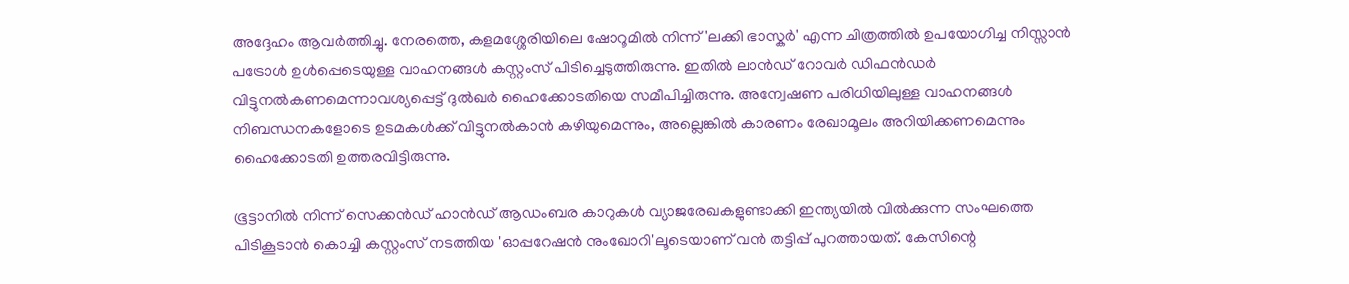അദ്ദേഹം ആവർത്തിച്ചു. നേരത്തെ, കളമശ്ശേരിയിലെ ഷോറൂമില്‍ നിന്ന് 'ലക്കി ഭാസ്കർ' എന്ന ചിത്രത്തില്‍ ഉപയോഗിച്ച നിസ്സാൻ പട്രോള്‍ ഉള്‍പ്പെടെയുള്ള വാഹനങ്ങള്‍ കസ്റ്റംസ് പിടിച്ചെടുത്തിരുന്നു. ഇതില്‍ ലാൻഡ് റോവർ ഡിഫൻഡർ വിട്ടുനല്‍കണമെന്നാവശ്യപ്പെട്ട് ദുല്‍ഖർ ഹൈക്കോടതിയെ സമീപിച്ചിരുന്നു. അന്വേഷണ പരിധിയിലുള്ള വാഹനങ്ങള്‍ നിബന്ധനകളോടെ ഉടമകള്‍ക്ക് വിട്ടുനല്‍കാൻ കഴിയുമെന്നും, അല്ലെങ്കില്‍ കാരണം രേഖാമൂലം അറിയിക്കണമെന്നും ഹൈക്കോടതി ഉത്തരവിട്ടിരുന്നു.

ഭൂട്ടാനില്‍ നിന്ന് സെക്കൻഡ് ഹാൻഡ് ആഡംബര കാറുകള്‍ വ്യാജരേഖകളുണ്ടാക്കി ഇന്ത്യയില്‍ വില്‍ക്കുന്ന സംഘത്തെ പിടികൂടാൻ കൊച്ചി കസ്റ്റംസ് നടത്തിയ 'ഓപ്പറേഷൻ നുംഖോറി'ലൂടെയാണ് വൻ തട്ടിപ്പ് പുറത്തായത്. കേസിന്റെ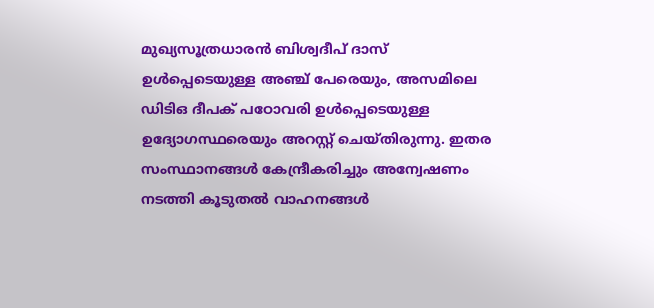മുഖ്യസൂത്രധാരൻ ബിശ്വദീപ് ദാസ് ഉള്‍പ്പെടെയുള്ള അഞ്ച് പേരെയും, അസമിലെ ഡിടിഒ ദീപക് പഠോവരി ഉള്‍പ്പെടെയുള്ള ഉദ്യോഗസ്ഥരെയും അറസ്റ്റ് ചെയ്തിരുന്നു. ഇതര സംസ്ഥാനങ്ങള്‍ കേന്ദ്രീകരിച്ചും അന്വേഷണം നടത്തി കൂടുതല്‍ വാഹനങ്ങള്‍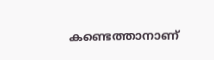കണ്ടെത്താനാണ്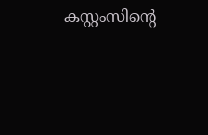കസ്റ്റംസിന്റെ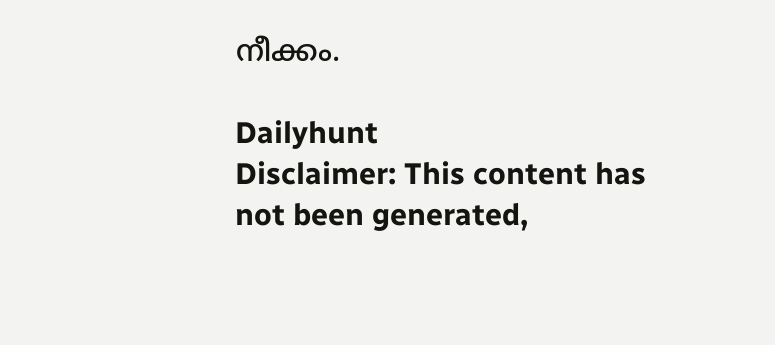നീക്കം.

Dailyhunt
Disclaimer: This content has not been generated,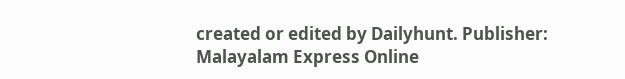created or edited by Dailyhunt. Publisher: Malayalam Express Online